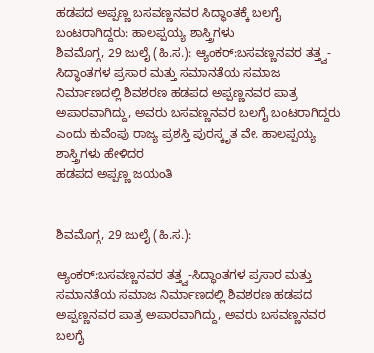ಹಡಪದ ಅಪ್ಪಣ್ಣ ಬಸವಣ್ಣನವರ ಸಿದ್ಧಾಂತಕ್ಕೆ ಬಲಗೈ ಬಂಟರಾಗಿದ್ದರು: ಹಾಲಪ್ಪಯ್ಯ ಶಾಸ್ತ್ರಿಗಳು
ಶಿವಮೊಗ್ಗ, 29 ಜುಲೈ (ಹಿ.ಸ.): ಆ್ಯಂಕರ್:ಬಸವಣ್ಣನವರ ತತ್ತ್ವ-ಸಿದ್ಧಾಂತಗಳ ಪ್ರಸಾರ ಮತ್ತು ಸಮಾನತೆಯ ಸಮಾಜ ನಿರ್ಮಾಣದಲ್ಲಿ ಶಿವಶರಣ ಹಡಪದ ಅಪ್ಪಣ್ಣನವರ ಪಾತ್ರ ಅಪಾರವಾಗಿದ್ದು, ಅವರು ಬಸವಣ್ಣನವರ ಬಲಗೈ ಬಂಟರಾಗಿದ್ದರು ಎಂದು ಕುವೆಂಪು ರಾಜ್ಯ ಪ್ರಶಸ್ತಿ ಪುರಸ್ಕೃತ ವೇ. ಹಾಲಪ್ಪಯ್ಯ ಶಾಸ್ತ್ರಿಗಳು ಹೇಳಿದರ
ಹಡಪದ ಅಪ್ಪಣ್ಣ ಜಯಂತಿ


ಶಿವಮೊಗ್ಗ, 29 ಜುಲೈ (ಹಿ.ಸ.):

ಆ್ಯಂಕರ್:ಬಸವಣ್ಣನವರ ತತ್ತ್ವ-ಸಿದ್ಧಾಂತಗಳ ಪ್ರಸಾರ ಮತ್ತು ಸಮಾನತೆಯ ಸಮಾಜ ನಿರ್ಮಾಣದಲ್ಲಿ ಶಿವಶರಣ ಹಡಪದ ಅಪ್ಪಣ್ಣನವರ ಪಾತ್ರ ಅಪಾರವಾಗಿದ್ದು, ಅವರು ಬಸವಣ್ಣನವರ ಬಲಗೈ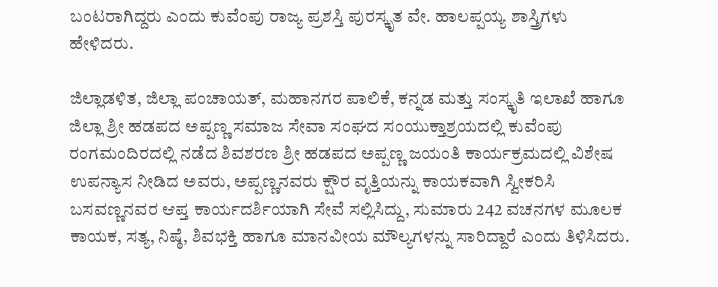ಬಂಟರಾಗಿದ್ದರು ಎಂದು ಕುವೆಂಪು ರಾಜ್ಯ ಪ್ರಶಸ್ತಿ ಪುರಸ್ಕೃತ ವೇ. ಹಾಲಪ್ಪಯ್ಯ ಶಾಸ್ತ್ರಿಗಳು ಹೇಳಿದರು.

ಜಿಲ್ಲಾಡಳಿತ, ಜಿಲ್ಲಾ ಪಂಚಾಯತ್, ಮಹಾನಗರ ಪಾಲಿಕೆ, ಕನ್ನಡ ಮತ್ತು ಸಂಸ್ಕೃತಿ ಇಲಾಖೆ ಹಾಗೂ ಜಿಲ್ಲಾ ಶ್ರೀ ಹಡಪದ ಅಪ್ಪಣ್ಣ ಸಮಾಜ ಸೇವಾ ಸಂಘದ ಸಂಯುಕ್ತಾಶ್ರಯದಲ್ಲಿ ಕುವೆಂಪು ರಂಗಮಂದಿರದಲ್ಲಿ ನಡೆದ ಶಿವಶರಣ ಶ್ರೀ ಹಡಪದ ಅಪ್ಪಣ್ಣ ಜಯಂತಿ ಕಾರ್ಯಕ್ರಮದಲ್ಲಿ ವಿಶೇಷ ಉಪನ್ಯಾಸ ನೀಡಿದ ಅವರು, ಅಪ್ಪಣ್ಣನವರು ಕ್ಷೌರ ವೃತ್ತಿಯನ್ನು ಕಾಯಕವಾಗಿ ಸ್ವೀಕರಿಸಿ ಬಸವಣ್ಣನವರ ಆಪ್ತ ಕಾರ್ಯದರ್ಶಿಯಾಗಿ ಸೇವೆ ಸಲ್ಲಿಸಿದ್ದು, ಸುಮಾರು 242 ವಚನಗಳ ಮೂಲಕ ಕಾಯಕ, ಸತ್ಯ, ನಿಷ್ಠೆ, ಶಿವಭಕ್ತಿ ಹಾಗೂ ಮಾನವೀಯ ಮೌಲ್ಯಗಳನ್ನು ಸಾರಿದ್ದಾರೆ ಎಂದು ತಿಳಿಸಿದರು.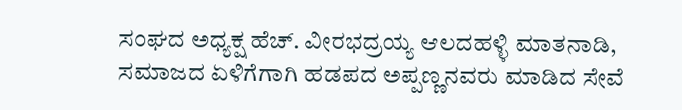ಸಂಘದ ಅಧ್ಯಕ್ಷ ಹೆಚ್. ವೀರಭದ್ರಯ್ಯ ಆಲದಹಳ್ಳಿ ಮಾತನಾಡಿ, ಸಮಾಜದ ಏಳಿಗೆಗಾಗಿ ಹಡಪದ ಅಪ್ಪಣ್ಣನವರು ಮಾಡಿದ ಸೇವೆ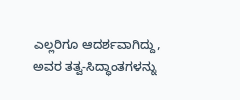ಎಲ್ಲರಿಗೂ ಆದರ್ಶವಾಗಿದ್ದು, ಅವರ ತತ್ವ-ಸಿದ್ಧಾಂತಗಳನ್ನು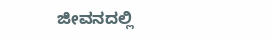ಜೀವನದಲ್ಲಿ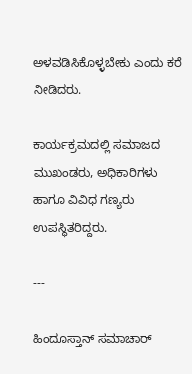ಅಳವಡಿಸಿಕೊಳ್ಳಬೇಕು ಎಂದು ಕರೆ ನೀಡಿದರು.

ಕಾರ್ಯಕ್ರಮದಲ್ಲಿ ಸಮಾಜದ ಮುಖಂಡರು, ಅಧಿಕಾರಿಗಳು ಹಾಗೂ ವಿವಿಧ ಗಣ್ಯರು ಉಪಸ್ಥಿತರಿದ್ದರು.

---

ಹಿಂದೂಸ್ತಾನ್ ಸಮಾಚಾರ್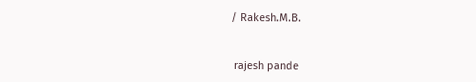/ Rakesh.M.B.


 rajesh pande